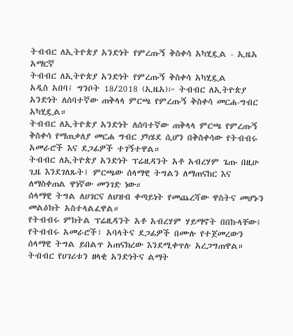ትብብር ለኢትዮጵያ አንድነት የምረጡኝ ቅስቀሳ አካሂዷል - ኢዜአ አማርኛ
ትብብር ለኢትዮጵያ አንድነት የምረጡኝ ቅስቀሳ አካሂዷል
አዲስ አበባ፤ ግንቦት 18/2018 (ኢዜአ)፦ ትብብር ለኢትዮጵያ አንድነት ለሰባተኛው ጠቅላላ ምርጫ የምረጡኝ ቅስቀሳ መርሐ-ግብር አካሂዷል።
ትብብር ለኢትዮጵያ አንድነት ለሰባተኛው ጠቅላላ ምርጫ የምረጡኝ ቅስቀሳ የማጠቃለያ መርሐ ግብር ያካሄደ ሲሆን በቅስቀሳው የትብብሩ አመራሮች እና ደጋፊዎች ተገኝተዋል።
ትብብር ለኢትዮጵያ አንድነት ፕሬዚዳንት አቶ አብረሃም ጌጡ በዚሁ ጊዜ እንደገለጹት፤ ምርጫው ሰላማዊ ትግልን ለማጠናከር እና ለማስቀጠል ዋነኛው መንገድ ነው።
ሰላማዊ ትግል ለሀገርና ለህዝብ ቀጣይነት የመጨረሻው ዋስትና መሆኑን መልዕክት አስተላልፈዋል።
የትብብሩ ምክትል ፕሬዚዳንት አቶ አብረሃም ሃይማኖት በበኩላቸው፤ የትብብሩ አመራሮች፣ አባላትና ደጋፊዎች በሙሉ የተጀመረውን ሰላማዊ ትግል ይበልጥ አጠናክረው እንደሚቀጥሉ አረጋግጠዋል።
ትብብር የሀገሪቱን ዘላቂ አንድነትና ልማት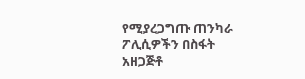የሚያረጋግጡ ጠንካራ ፖሊሲዎችን በስፋት አዘጋጅቶ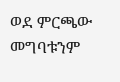ወደ ምርጫው መግባቱንም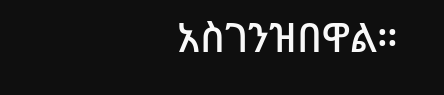አስገንዝበዋል።